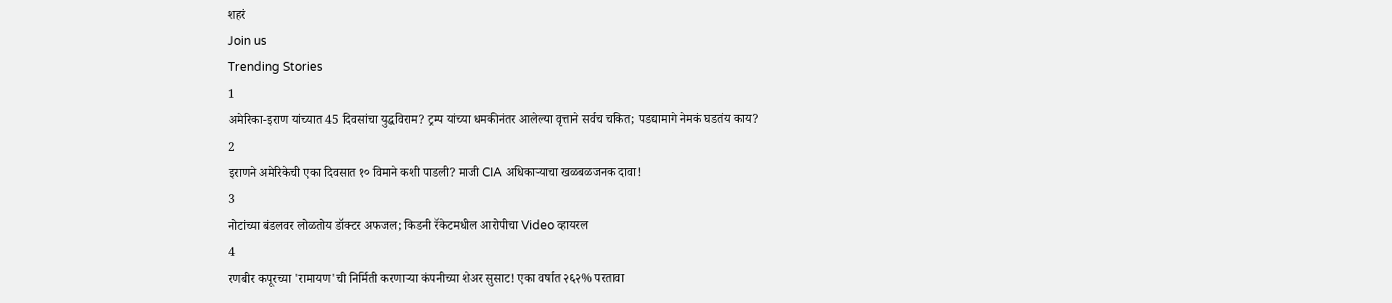शहरं
Join us
Trending Stories
1
अमेरिका-इराण यांच्यात 45 दिवसांचा युद्धविराम? ट्रम्प यांच्या धमकीनंतर आलेल्या वृत्ताने सर्वच चकित; पडद्यामागे नेमकं घडतंय काय?
2
इराणने अमेरिकेची एका दिवसात १० विमाने कशी पाडली? माजी CIA अधिकाऱ्याचा खळबळजनक दावा!
3
नोटांच्या बंडलवर लोळतोय डॉक्टर अफजल; किडनी रॅकेटमधील आरोपीचा Video व्हायरल
4
रणबीर कपूरच्या 'रामायण'ची निर्मिती करणाऱ्या कंपनीच्या शेअर सुसाट! एका वर्षात २६२% परतावा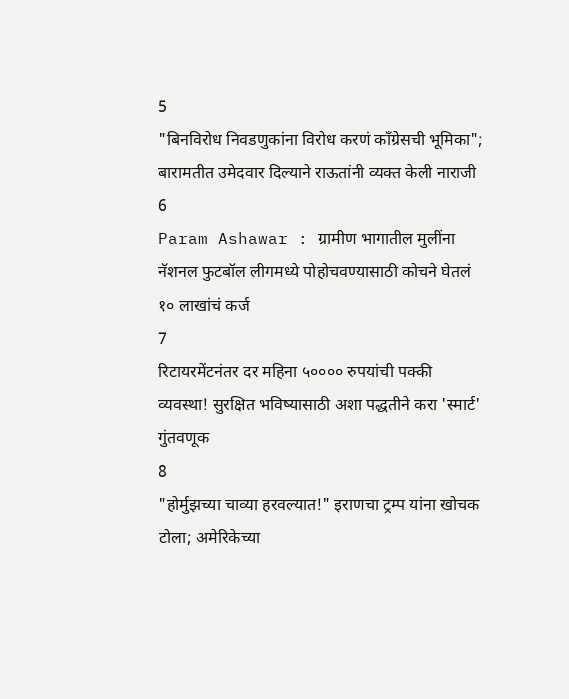5
"बिनविरोध निवडणुकांना विरोध करणं काँग्रेसची भूमिका"; बारामतीत उमेदवार दिल्याने राऊतांनी व्यक्त केली नाराजी
6
Param Ashawar : ग्रामीण भागातील मुलींना नॅशनल फुटबॉल लीगमध्ये पोहोचवण्यासाठी कोचने घेतलं १० लाखांचं कर्ज
7
रिटायरमेंटनंतर दर महिना ५०००० रुपयांची पक्की व्यवस्था! सुरक्षित भविष्यासाठी अशा पद्धतीने करा 'स्मार्ट' गुंतवणूक
8
"होर्मुझच्या चाव्या हरवल्यात!" इराणचा ट्रम्प यांना खोचक टोला; अमेरिकेच्या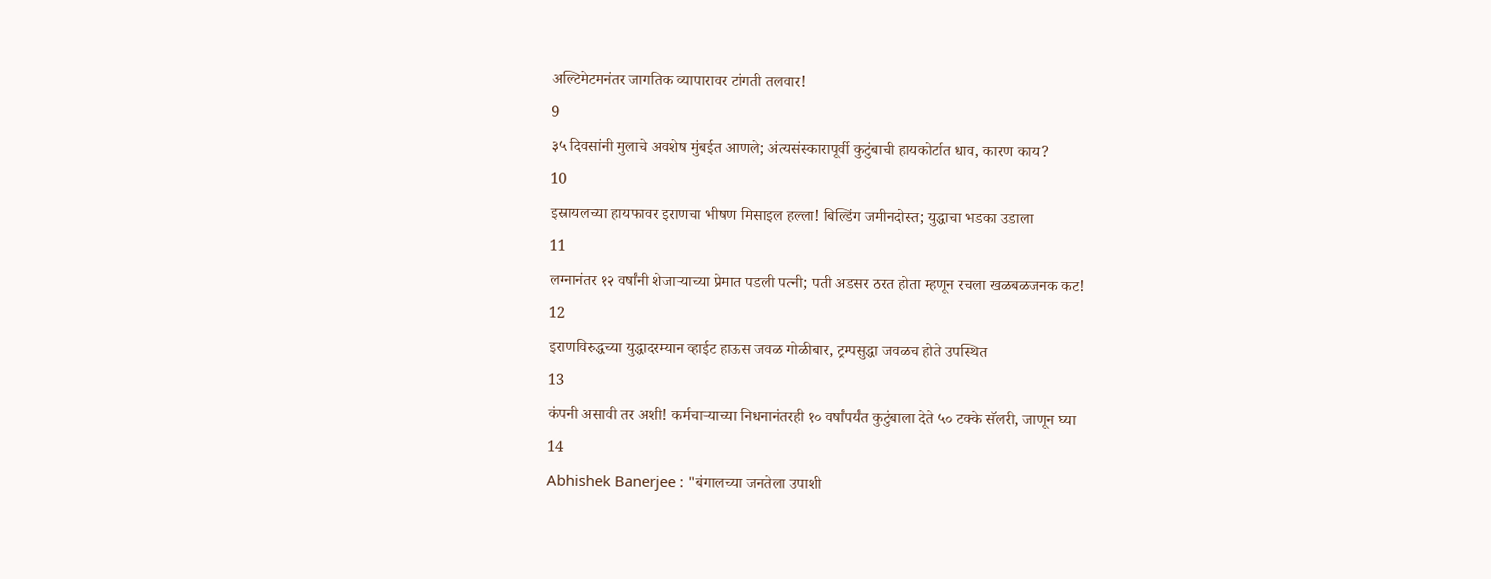अल्टिमेटमनंतर जागतिक व्यापारावर टांगती तलवार!
9
३५ दिवसांनी मुलाचे अवशेष मुंबईत आणले; अंत्यसंस्कारापूर्वी कुटुंबाची हायकोर्टात धाव, कारण काय?
10
इस्रायलच्या हायफावर इराणचा भीषण मिसाइल हल्ला! बिल्डिंग जमीनदोस्त; युद्धाचा भडका उडाला
11
लग्नानंतर १२ वर्षांनी शेजाऱ्याच्या प्रेमात पडली पत्नी; पती अडसर ठरत होता म्हणून रचला खळबळजनक कट!
12
इराणविरुद्धच्या युद्धादरम्यान व्हाईट हाऊस जवळ गोळीबार, ट्रम्पसुद्धा जवळच होते उपस्थित
13
कंपनी असावी तर अशी! कर्मचाऱ्याच्या निधनानंतरही १० वर्षांपर्यंत कुटुंबाला देते ५० टक्के सॅलरी, जाणून घ्या
14
Abhishek Banerjee : "बंगालच्या जनतेला उपाशी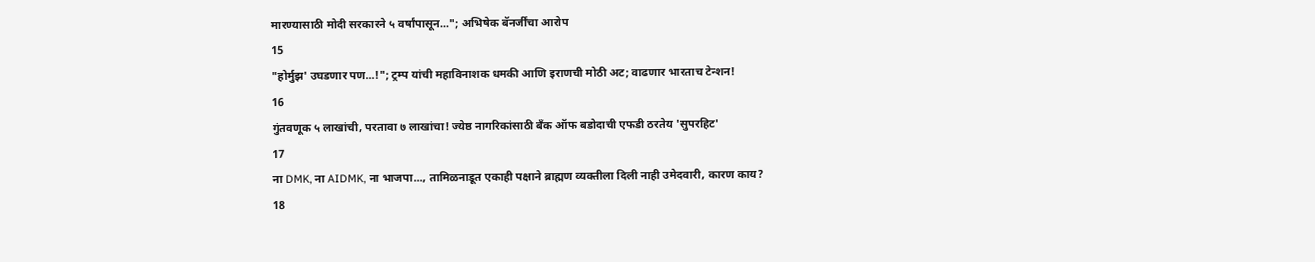मारण्यासाठी मोदी सरकारने ५ वर्षांपासून..."; अभिषेक बॅनर्जींचा आरोप
15
"होर्मुझ' उघडणार पण...!"; ट्रम्प यांची महाविनाशक धमकी आणि इराणची मोठी अट; वाढणार भारताच टेन्शन!
16
गुंतवणूक ५ लाखांची, परतावा ७ लाखांचा! ज्येष्ठ नागरिकांसाठी बँक ऑफ बडोदाची एफडी ठरतेय 'सुपरहिट'
17
ना DMK, ना AIDMK, ना भाजपा..., तामिळनाडूत एकाही पक्षाने ब्राह्मण व्यक्तीला दिली नाही उमेदवारी, कारण काय?
18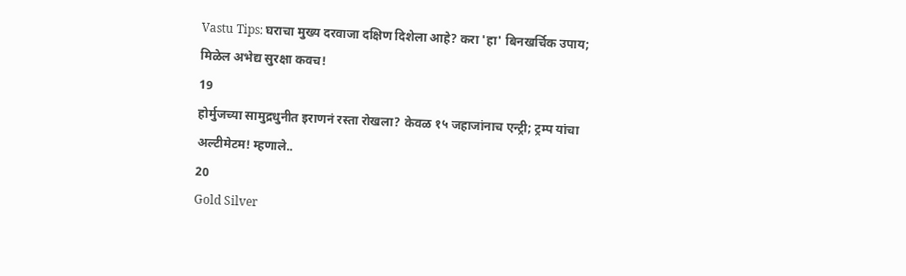Vastu Tips: घराचा मुख्य दरवाजा दक्षिण दिशेला आहे? करा 'हा' बिनखर्चिक उपाय; मिळेल अभेद्य सुरक्षा कवच!
19
होर्मुजच्या सामुद्रधुनीत इराणनं रस्ता रोखला? केवळ १५ जहाजांनाच एन्ट्री; ट्रम्प यांचा अल्टीमेटम! म्हणाले..
20
Gold Silver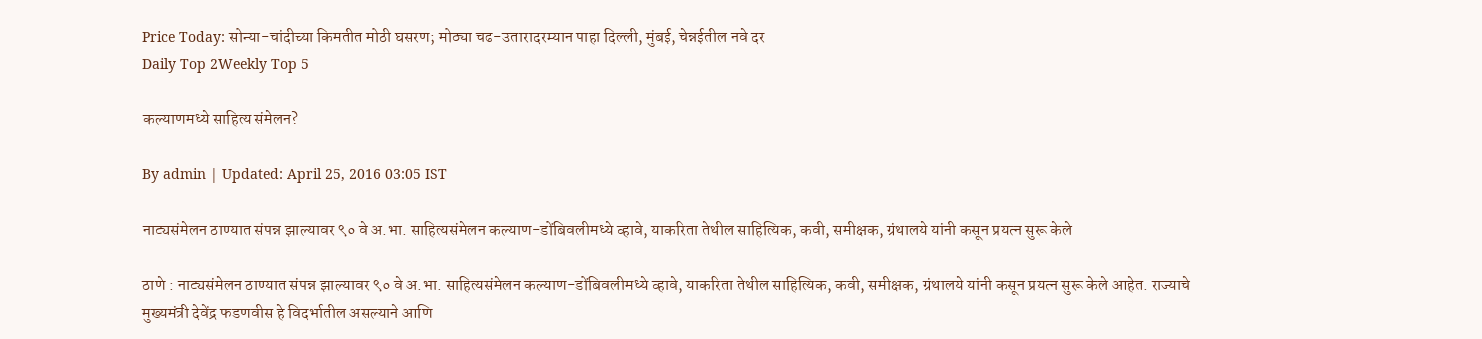Price Today: सोन्या-चांदीच्या किमतीत मोठी घसरण; मोठ्या चढ-उतारादरम्यान पाहा दिल्ली, मुंबई, चेन्नईतील नवे दर
Daily Top 2Weekly Top 5

कल्याणमध्ये साहित्य संमेलन?

By admin | Updated: April 25, 2016 03:05 IST

नाट्यसंमेलन ठाण्यात संपन्न झाल्यावर ९० वे अ.भा. साहित्यसंमेलन कल्याण-डोंबिवलीमध्ये व्हावे, याकरिता तेथील साहित्यिक, कवी, समीक्षक, ग्रंथालये यांनी कसून प्रयत्न सुरू केले

ठाणे : नाट्यसंमेलन ठाण्यात संपन्न झाल्यावर ९० वे अ.भा. साहित्यसंमेलन कल्याण-डोंबिवलीमध्ये व्हावे, याकरिता तेथील साहित्यिक, कवी, समीक्षक, ग्रंथालये यांनी कसून प्रयत्न सुरू केले आहेत. राज्याचे मुख्यमंत्री देवेंद्र फडणवीस हे विदर्भातील असल्याने आणि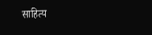साहित्य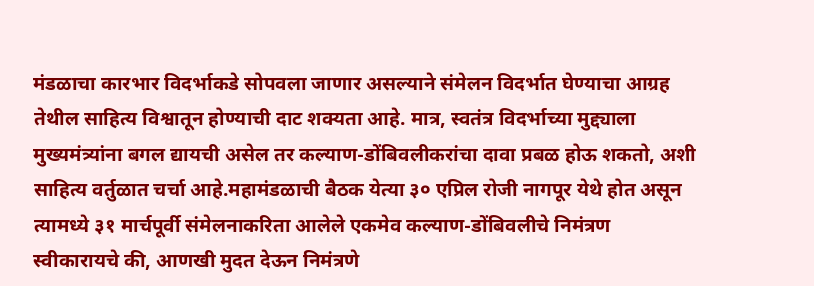मंडळाचा कारभार विदर्भाकडे सोपवला जाणार असल्याने संमेलन विदर्भात घेण्याचा आग्रह तेथील साहित्य विश्वातून होण्याची दाट शक्यता आहे. मात्र, स्वतंत्र विदर्भाच्या मुद्द्याला मुख्यमंत्र्यांना बगल द्यायची असेल तर कल्याण-डोंबिवलीकरांचा दावा प्रबळ होऊ शकतो, अशी साहित्य वर्तुळात चर्चा आहे.महामंडळाची बैठक येत्या ३० एप्रिल रोजी नागपूर येथे होत असून त्यामध्ये ३१ मार्चपूर्वी संमेलनाकरिता आलेले एकमेव कल्याण-डोंबिवलीचे निमंत्रण स्वीकारायचे की, आणखी मुदत देऊन निमंत्रणे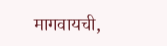मागवायची,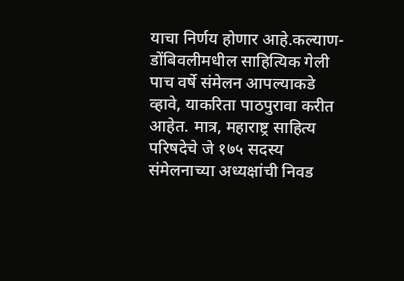याचा निर्णय होणार आहे.कल्याण-डोंबिवलीमधील साहित्यिक गेली पाच वर्षे संमेलन आपल्याकडे व्हावे, याकरिता पाठपुरावा करीत आहेत. मात्र, महाराष्ट्र साहित्य परिषदेचे जे १७५ सदस्य संमेलनाच्या अध्यक्षांची निवड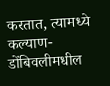करतात, त्यामध्ये कल्याण-डोंबिवलीमधील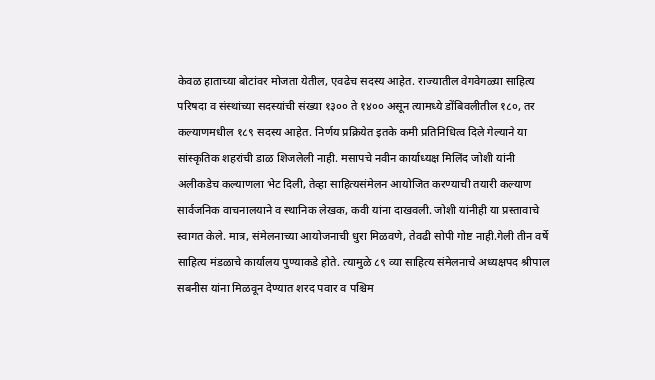केवळ हाताच्या बोटांवर मोजता येतील, एवढेच सदस्य आहेत. राज्यातील वेगवेगळ्या साहित्य परिषदा व संस्थांच्या सदस्यांची संख्या १३०० ते १४०० असून त्यामध्ये डोंबिवलीतील १८०, तर कल्याणमधील १८९ सदस्य आहेत. निर्णय प्रक्रियेत इतके कमी प्रतिनिधित्व दिले गेल्याने या सांस्कृतिक शहरांची डाळ शिजलेली नाही. मसापचे नवीन कार्याध्यक्ष मिलिंद जोशी यांनी अलीकडेच कल्याणला भेट दिली, तेव्हा साहित्यसंमेलन आयोजित करण्याची तयारी कल्याण सार्वजनिक वाचनालयाने व स्थानिक लेखक, कवी यांना दाखवली. जोशी यांनीही या प्रस्तावाचे स्वागत केले. मात्र, संमेलनाच्या आयोजनाची धुरा मिळवणे, तेवढी सोपी गोष्ट नाही.गेली तीन वर्षे साहित्य मंडळाचे कार्यालय पुण्याकडे होते. त्यामुळे ८९ व्या साहित्य संमेलनाचे अध्यक्षपद श्रीपाल सबनीस यांना मिळवून देण्यात शरद पवार व पश्चिम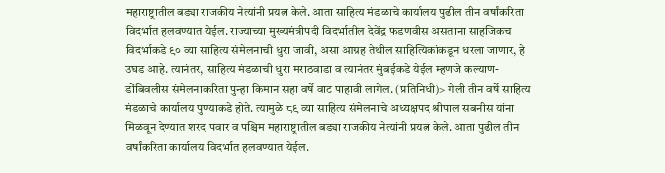महाराष्ट्रातील बड्या राजकीय नेत्यांनी प्रयत्न केले. आता साहित्य मंडळाचे कार्यालय पुढील तीन वर्षांकरिता विदर्भात हलवण्यात येईल. राज्याच्या मुख्यमंत्रीपदी विदर्भातील देवेंद्र फडणवीस असताना साहजिकच विदर्भाकडे ९० व्या साहित्य संमेलनाची धुरा जावी, असा आग्रह तेथील साहित्यिकांकडून धरला जाणार, हे उघड आहे. त्यानंतर, साहित्य मंडळाची धुरा मराठवाडा व त्यानंतर मुंबईकडे येईल म्हणजे कल्याण-डोंबिवलीस संमेलनाकरिता पुन्हा किमान सहा वर्षे वाट पाहावी लागेल. (प्रतिनिधी)> गेली तीन वर्षे साहित्य मंडळाचे कार्यालय पुण्याकडे होते. त्यामुळे ८९ व्या साहित्य संमेलनाचे अध्यक्षपद श्रीपाल सबनीस यांना मिळवून देण्यात शरद पवार व पश्चिम महाराष्ट्रातील बड्या राजकीय नेत्यांनी प्रयत्न केले. आता पुढील तीन वर्षांकरिता कार्यालय विदर्भात हलवण्यात येईल.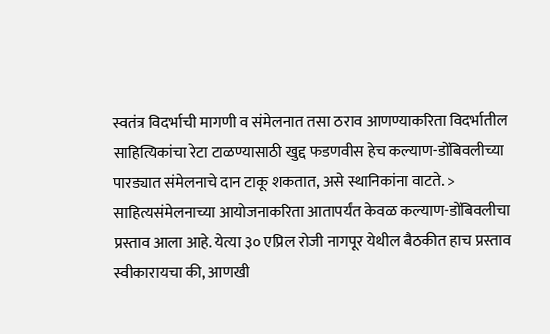स्वतंत्र विदर्भाची मागणी व संमेलनात तसा ठराव आणण्याकरिता विदर्भातील साहित्यिकांचा रेटा टाळण्यासाठी खुद्द फडणवीस हेच कल्याण-डोंबिवलीच्या पारड्यात संमेलनाचे दान टाकू शकतात, असे स्थानिकांना वाटते. > साहित्यसंमेलनाच्या आयोजनाकरिता आतापर्यंत केवळ कल्याण-डोंबिवलीचा प्रस्ताव आला आहे. येत्या ३० एप्रिल रोजी नागपूर येथील बैठकीत हाच प्रस्ताव स्वीकारायचा की, आणखी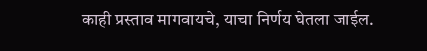काही प्रस्ताव मागवायचे, याचा निर्णय घेतला जाईल.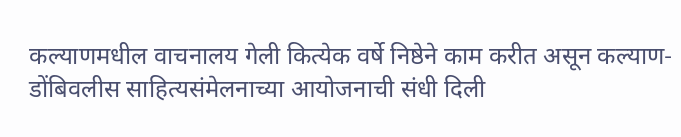कल्याणमधील वाचनालय गेली कित्येक वर्षे निष्ठेने काम करीत असून कल्याण-डोंबिवलीस साहित्यसंमेलनाच्या आयोजनाची संधी दिली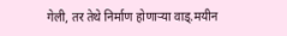गेली, तर तेथे निर्माण होणाऱ्या वाड्.मयीन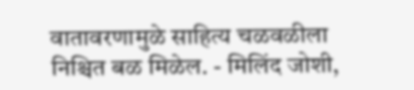वातावरणामुळे साहित्य चळवळीला निश्चित बळ मिळेल. - मिलिंद जोशी,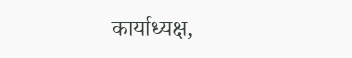कार्याध्यक्ष,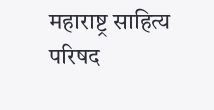महाराष्ट्र साहित्य परिषद